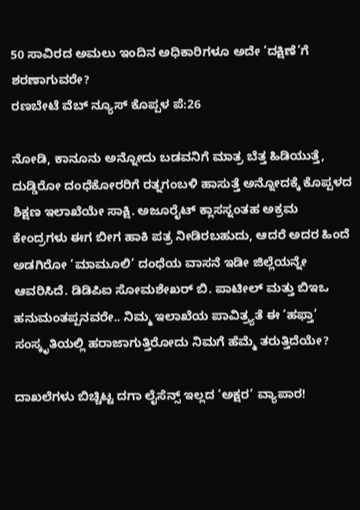50 ಸಾವಿರದ ಅಮಲು ಇಂದಿನ ಅಧಿಕಾರಿಗಳೂ ಅದೇ ‘ದಕ್ಷಿಣೆ’ಗೆ ಶರಣಾಗುವರೇ?
ರಣಬೇಟೆ ವೆಬ್ ನ್ಯೂಸ್ ಕೊಪ್ಪಳ ಪೆ:26

ನೋಡಿ, ಕಾನೂನು ಅನ್ನೋದು ಬಡವನಿಗೆ ಮಾತ್ರ ಬೆತ್ತ ಹಿಡಿಯುತ್ತೆ, ದುಡ್ಡಿರೋ ದಂಧೆಕೋರರಿಗೆ ರತ್ನಗಂಬಳಿ ಹಾಸುತ್ತೆ ಅನ್ನೋದಕ್ಕೆ ಕೊಪ್ಪಳದ ಶಿಕ್ಷಣ ಇಲಾಖೆಯೇ ಸಾಕ್ಷಿ. ಅಜೂರೈಟ್ ಕ್ಲಾಸಸ್ನಂತಹ ಅಕ್ರಮ ಕೇಂದ್ರಗಳು ಈಗ ಬೀಗ ಹಾಕಿ ಪತ್ರ ನೀಡಿರಬಹುದು, ಆದರೆ ಅದರ ಹಿಂದೆ ಅಡಗಿರೋ ‘ಮಾಮೂಲಿ’ ದಂಧೆಯ ವಾಸನೆ ಇಡೀ ಜಿಲ್ಲೆಯನ್ನೇ ಆವರಿಸಿದೆ. ಡಿಡಿಪಿಐ ಸೋಮಶೇಖರ್ ಬಿ. ಪಾಟೀಲ್ ಮತ್ತು ಬಿಇಒ ಹನುಮಂತಪ್ಪನವರೇ.. ನಿಮ್ಮ ಇಲಾಖೆಯ ಪಾವಿತ್ರ್ಯತೆ ಈ ‘ಹಫ್ತಾ’ ಸಂಸ್ಕೃತಿಯಲ್ಲಿ ಹರಾಜಾಗುತ್ತಿರೋದು ನಿಮಗೆ ಹೆಮ್ಮೆ ತರುತ್ತಿದೆಯೇ?

ದಾಖಲೆಗಳು ಬಿಚ್ಚಿಟ್ಟ ದಗಾ ಲೈಸೆನ್ಸ್ ಇಲ್ಲದ ‘ಅಕ್ಷರ’ ವ್ಯಾಪಾರ!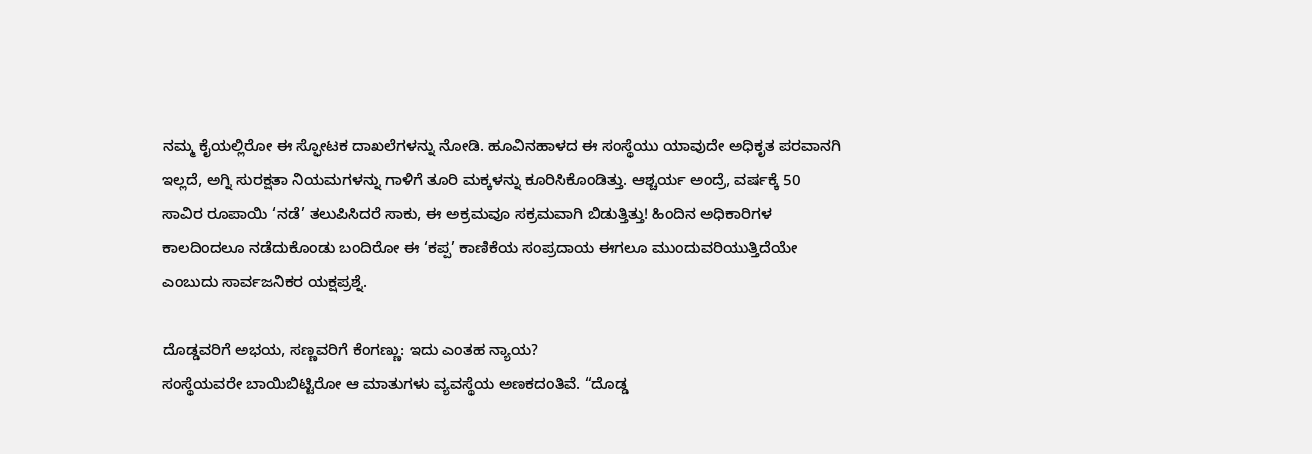ನಮ್ಮ ಕೈಯಲ್ಲಿರೋ ಈ ಸ್ಫೋಟಕ ದಾಖಲೆಗಳನ್ನು ನೋಡಿ. ಹೂವಿನಹಾಳದ ಈ ಸಂಸ್ಥೆಯು ಯಾವುದೇ ಅಧಿಕೃತ ಪರವಾನಗಿ ಇಲ್ಲದೆ, ಅಗ್ನಿ ಸುರಕ್ಷತಾ ನಿಯಮಗಳನ್ನು ಗಾಳಿಗೆ ತೂರಿ ಮಕ್ಕಳನ್ನು ಕೂರಿಸಿಕೊಂಡಿತ್ತು. ಆಶ್ಚರ್ಯ ಅಂದ್ರೆ, ವರ್ಷಕ್ಕೆ 50 ಸಾವಿರ ರೂಪಾಯಿ ‘ನಡೆ’ ತಲುಪಿಸಿದರೆ ಸಾಕು, ಈ ಅಕ್ರಮವೂ ಸಕ್ರಮವಾಗಿ ಬಿಡುತ್ತಿತ್ತು! ಹಿಂದಿನ ಅಧಿಕಾರಿಗಳ ಕಾಲದಿಂದಲೂ ನಡೆದುಕೊಂಡು ಬಂದಿರೋ ಈ ‘ಕಪ್ಪ’ ಕಾಣಿಕೆಯ ಸಂಪ್ರದಾಯ ಈಗಲೂ ಮುಂದುವರಿಯುತ್ತಿದೆಯೇ ಎಂಬುದು ಸಾರ್ವಜನಿಕರ ಯಕ್ಷಪ್ರಶ್ನೆ.

ದೊಡ್ಡವರಿಗೆ ಅಭಯ, ಸಣ್ಣವರಿಗೆ ಕೆಂಗಣ್ಣು: ಇದು ಎಂತಹ ನ್ಯಾಯ?
ಸಂಸ್ಥೆಯವರೇ ಬಾಯಿಬಿಟ್ಟಿರೋ ಆ ಮಾತುಗಳು ವ್ಯವಸ್ಥೆಯ ಅಣಕದಂತಿವೆ. “ದೊಡ್ಡ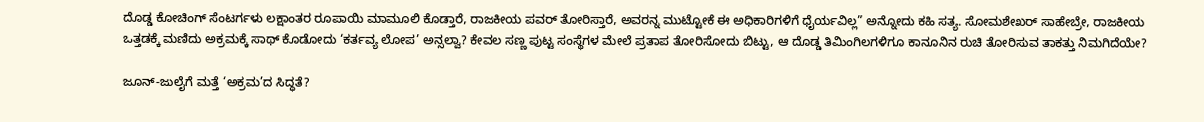ದೊಡ್ಡ ಕೋಚಿಂಗ್ ಸೆಂಟರ್ಗಳು ಲಕ್ಷಾಂತರ ರೂಪಾಯಿ ಮಾಮೂಲಿ ಕೊಡ್ತಾರೆ, ರಾಜಕೀಯ ಪವರ್ ತೋರಿಸ್ತಾರೆ, ಅವರನ್ನ ಮುಟ್ಟೋಕೆ ಈ ಅಧಿಕಾರಿಗಳಿಗೆ ಧೈರ್ಯವಿಲ್ಲ” ಅನ್ನೋದು ಕಹಿ ಸತ್ಯ. ಸೋಮಶೇಖರ್ ಸಾಹೇಬ್ರೇ, ರಾಜಕೀಯ ಒತ್ತಡಕ್ಕೆ ಮಣಿದು ಅಕ್ರಮಕ್ಕೆ ಸಾಥ್ ಕೊಡೋದು ‘ಕರ್ತವ್ಯ ಲೋಪ’ ಅನ್ಸಲ್ವಾ? ಕೇವಲ ಸಣ್ಣ ಪುಟ್ಟ ಸಂಸ್ಥೆಗಳ ಮೇಲೆ ಪ್ರತಾಪ ತೋರಿಸೋದು ಬಿಟ್ಟು, ಆ ದೊಡ್ಡ ತಿಮಿಂಗಿಲಗಳಿಗೂ ಕಾನೂನಿನ ರುಚಿ ತೋರಿಸುವ ತಾಕತ್ತು ನಿಮಗಿದೆಯೇ?

ಜೂನ್-ಜುಲೈಗೆ ಮತ್ತೆ ‘ಅಕ್ರಮ’ದ ಸಿದ್ಧತೆ?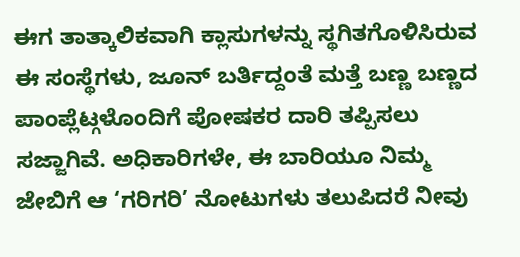ಈಗ ತಾತ್ಕಾಲಿಕವಾಗಿ ಕ್ಲಾಸುಗಳನ್ನು ಸ್ಥಗಿತಗೊಳಿಸಿರುವ ಈ ಸಂಸ್ಥೆಗಳು, ಜೂನ್ ಬರ್ತಿದ್ದಂತೆ ಮತ್ತೆ ಬಣ್ಣ ಬಣ್ಣದ ಪಾಂಪ್ಲೆಟ್ಗಳೊಂದಿಗೆ ಪೋಷಕರ ದಾರಿ ತಪ್ಪಿಸಲು ಸಜ್ಜಾಗಿವೆ. ಅಧಿಕಾರಿಗಳೇ, ಈ ಬಾರಿಯೂ ನಿಮ್ಮ ಜೇಬಿಗೆ ಆ ‘ಗರಿಗರಿ’ ನೋಟುಗಳು ತಲುಪಿದರೆ ನೀವು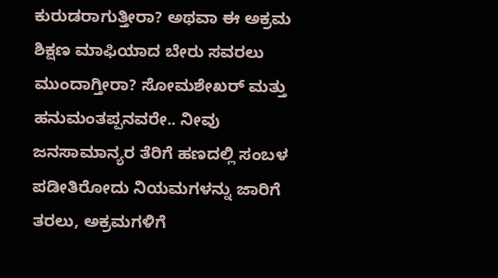ಕುರುಡರಾಗುತ್ತೀರಾ? ಅಥವಾ ಈ ಅಕ್ರಮ ಶಿಕ್ಷಣ ಮಾಫಿಯಾದ ಬೇರು ಸವರಲು ಮುಂದಾಗ್ತೀರಾ? ಸೋಮಶೇಖರ್ ಮತ್ತು ಹನುಮಂತಪ್ಪನವರೇ.. ನೀವು ಜನಸಾಮಾನ್ಯರ ತೆರಿಗೆ ಹಣದಲ್ಲಿ ಸಂಬಳ ಪಡೀತಿರೋದು ನಿಯಮಗಳನ್ನು ಜಾರಿಗೆ ತರಲು, ಅಕ್ರಮಗಳಿಗೆ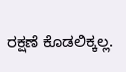ರಕ್ಷಣೆ ಕೊಡಲಿಕ್ಕಲ್ಲ.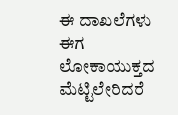ಈ ದಾಖಲೆಗಳು ಈಗ ಲೋಕಾಯುಕ್ತದ ಮೆಟ್ಟಿಲೇರಿದರೆ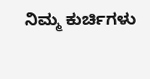ನಿಮ್ಮ ಕುರ್ಚಿಗಳು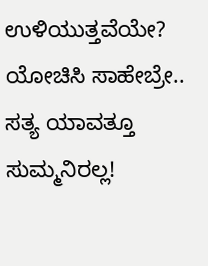ಉಳಿಯುತ್ತವೆಯೇ? ಯೋಚಿಸಿ ಸಾಹೇಬ್ರೇ.. ಸತ್ಯ ಯಾವತ್ತೂ ಸುಮ್ಮನಿರಲ್ಲ!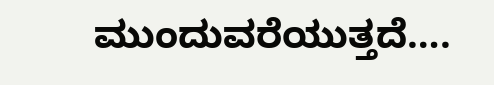ಮುಂದುವರೆಯುತ್ತದೆ….